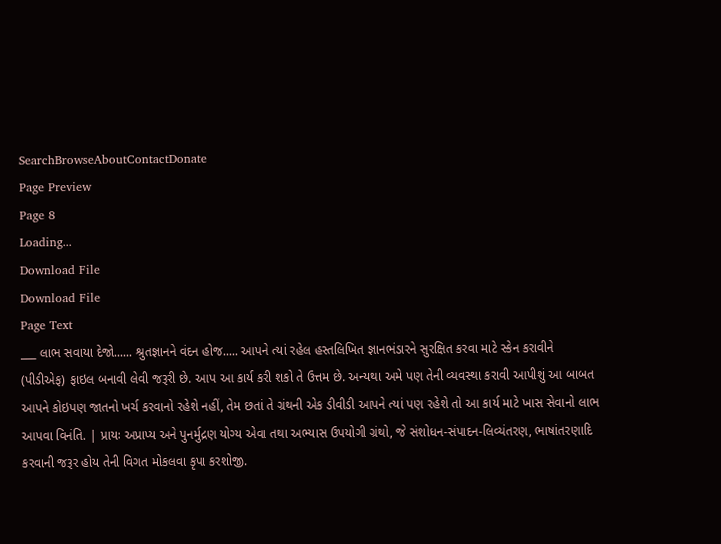SearchBrowseAboutContactDonate
Page Preview
Page 8
Loading...
Download File
Download File
Page Text
___ લાભ સવાયા દેજો...... શ્રુતજ્ઞાનને વંદન હોજ..... આપને ત્યાં રહેલ હસ્તલિખિત જ્ઞાનભંડારને સુરક્ષિત કરવા માટે સ્કેન કરાવીને (પીડીએફ) ફાઇલ બનાવી લેવી જરૂરી છે. આપ આ કાર્ય કરી શકો તે ઉત્તમ છે. અન્યથા અમે પણ તેની વ્યવસ્થા કરાવી આપીશું આ બાબત આપને કોઇપણ જાતનો ખર્ચ કરવાનો રહેશે નહીં, તેમ છતાં તે ગ્રંથની એક ડીવીડી આપને ત્યાં પણ રહેશે તો આ કાર્ય માટે ખાસ સેવાનો લાભ આપવા વિનંતિ. | પ્રાયઃ અપ્રાપ્ય અને પુનર્મુદ્રણ યોગ્ય એવા તથા અભ્યાસ ઉપયોગી ગ્રંથો, જે સંશોધન-સંપાદન-લિવ્યંતરણ, ભાષાંતરણાદિ કરવાની જરૂર હોય તેની વિગત મોકલવા કૃપા કરશોજી.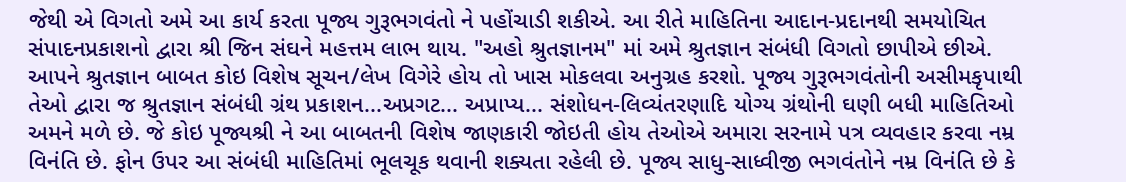જેથી એ વિગતો અમે આ કાર્ય કરતા પૂજ્ય ગુરૂભગવંતો ને પહોંચાડી શકીએ. આ રીતે માહિતિના આદાન-પ્રદાનથી સમયોચિત સંપાદનપ્રકાશનો દ્વારા શ્રી જિન સંઘને મહત્તમ લાભ થાય. "અહો શ્રુતજ્ઞાનમ" માં અમે શ્રુતજ્ઞાન સંબંધી વિગતો છાપીએ છીએ. આપને શ્રુતજ્ઞાન બાબત કોઇ વિશેષ સૂચન/લેખ વિગેરે હોય તો ખાસ મોકલવા અનુગ્રહ કરશો. પૂજ્ય ગુરૂભગવંતોની અસીમકૃપાથી તેઓ દ્વારા જ શ્રુતજ્ઞાન સંબંધી ગ્રંથ પ્રકાશન...અપ્રગટ... અપ્રાપ્ય... સંશોધન-લિવ્યંતરણાદિ યોગ્ય ગ્રંથોની ઘણી બધી માહિતિઓ અમને મળે છે. જે કોઇ પૂજ્યશ્રી ને આ બાબતની વિશેષ જાણકારી જોઇતી હોય તેઓએ અમારા સરનામે પત્ર વ્યવહાર કરવા નમ્ર વિનંતિ છે. ફોન ઉપર આ સંબંધી માહિતિમાં ભૂલચૂક થવાની શક્યતા રહેલી છે. પૂજ્ય સાધુ-સાધ્વીજી ભગવંતોને નમ્ર વિનંતિ છે કે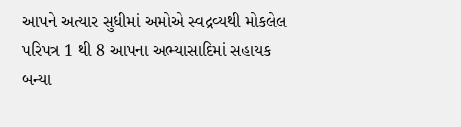આપને અત્યાર સુધીમાં અમોએ સ્વદ્રવ્યથી મોકલેલ પરિપત્ર 1 થી 8 આપના અભ્યાસાદિમાં સહાયક બન્યા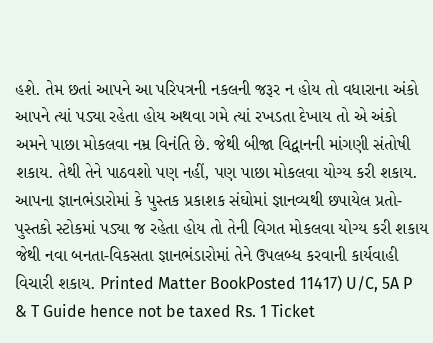હશે. તેમ છતાં આપને આ પરિપત્રની નકલની જરૂર ન હોય તો વધારાના અંકો આપને ત્યાં પડ્યા રહેતા હોય અથવા ગમે ત્યાં રખડતા દેખાય તો એ અંકો અમને પાછા મોકલવા નમ્ર વિનંતિ છે. જેથી બીજા વિદ્વાનની માંગણી સંતોષી શકાય. તેથી તેને પાઠવશો પણ નહીં, પણ પાછા મોકલવા યોગ્ય કરી શકાય. આપના જ્ઞાનભંડારોમાં કે પુસ્તક પ્રકાશક સંઘોમાં જ્ઞાનવ્યથી છપાયેલ પ્રતો-પુસ્તકો સ્ટોકમાં પડ્યા જ રહેતા હોય તો તેની વિગત મોકલવા યોગ્ય કરી શકાય જેથી નવા બનતા-વિકસતા જ્ઞાનભંડારોમાં તેને ઉપલબ્ધ કરવાની કાર્યવાહી વિચારી શકાય. Printed Matter BookPosted 11417) U/C, 5A P & T Guide hence not be taxed Rs. 1 Ticket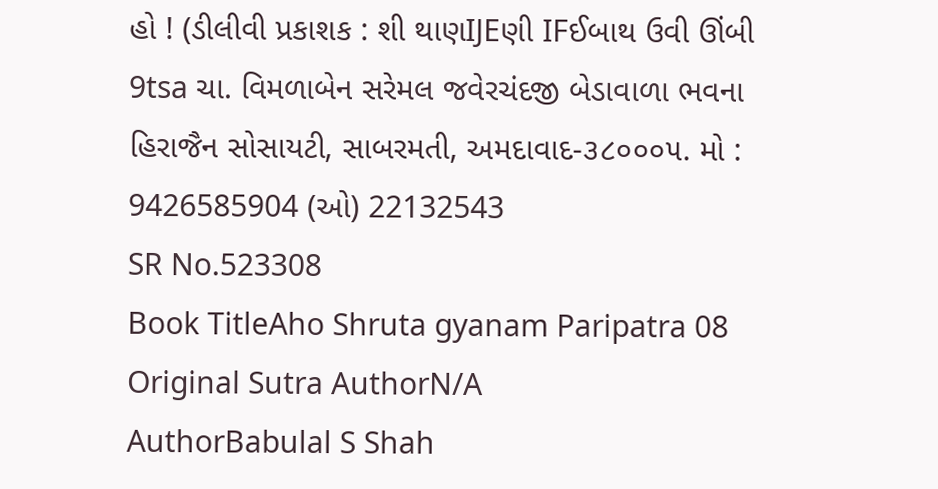હો ! (ડીલીવી પ્રકાશક : શી થાણIJEણી IFઈબાથ ઉવી ઊંબી 9tsa ચા. વિમળાબેન સરેમલ જવેરચંદજી બેડાવાળા ભવના હિરાજૈન સોસાયટી, સાબરમતી, અમદાવાદ-૩૮૦૦૦૫. મો : 9426585904 (ઓ) 22132543
SR No.523308
Book TitleAho Shruta gyanam Paripatra 08
Original Sutra AuthorN/A
AuthorBabulal S Shah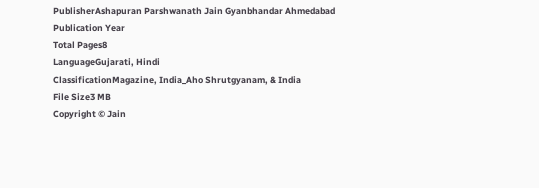PublisherAshapuran Parshwanath Jain Gyanbhandar Ahmedabad
Publication Year
Total Pages8
LanguageGujarati, Hindi
ClassificationMagazine, India_Aho Shrutgyanam, & India
File Size3 MB
Copyright © Jain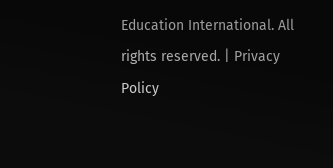Education International. All rights reserved. | Privacy Policy